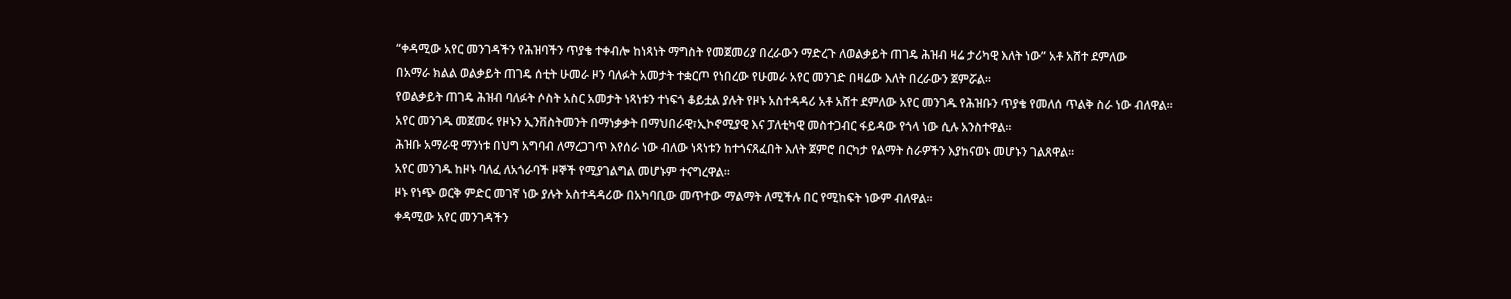“ቀዳሚው አየር መንገዳችን የሕዝባችን ጥያቄ ተቀብሎ ከነጻነት ማግስት የመጀመሪያ በረራውን ማድረጉ ለወልቃይት ጠገዴ ሕዝብ ዛሬ ታሪካዊ እለት ነው” አቶ አሸተ ደምለው
በአማራ ክልል ወልቃይት ጠገዴ ሰቲት ሁመራ ዞን ባለፉት አመታት ተቋርጦ የነበረው የሁመራ አየር መንገድ በዛሬው እለት በረራውን ጀምሯል።
የወልቃይት ጠገዴ ሕዝብ ባለፉት ሶስት አስር አመታት ነጻነቱን ተነፍጎ ቆይቷል ያሉት የዞኑ አስተዳዳሪ አቶ አሸተ ደምለው አየር መንገዱ የሕዝቡን ጥያቄ የመለሰ ጥልቅ ስራ ነው ብለዋል።
አየር መንገዱ መጀመሩ የዞኑን ኢንቨስትመንት በማነቃቃት በማህበራዊ፣ኢኮኖሚያዊ እና ፓለቲካዊ መስተጋብር ፋይዳው የጎላ ነው ሲሉ አንስተዋል።
ሕዝቡ አማራዊ ማንነቱ በህግ አግባብ ለማረጋገጥ እየሰራ ነው ብለው ነጻነቱን ከተጎናጸፈበት እለት ጀምሮ በርካታ የልማት ስራዎችን እያከናወኑ መሆኑን ገልጸዋል።
አየር መንገዱ ከዞኑ ባለፈ ለአጎራባች ዞኞች የሚያገልግል መሆኑም ተናግረዋል።
ዞኑ የነጭ ወርቅ ምድር መገኛ ነው ያሉት አስተዳዳሪው በአካባቢው መጥተው ማልማት ለሚችሉ በር የሚከፍት ነውም ብለዋል።
ቀዳሚው አየር መንገዳችን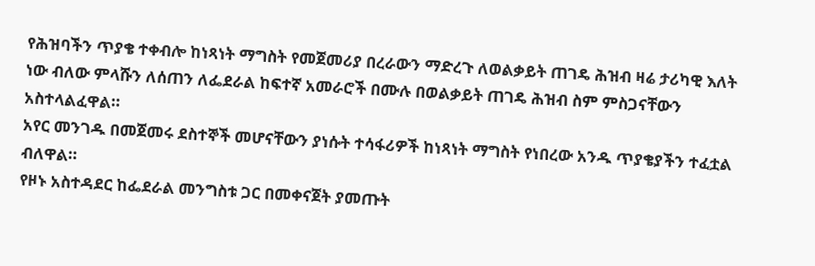የሕዝባችን ጥያቄ ተቀብሎ ከነጻነት ማግስት የመጀመሪያ በረራውን ማድረጉ ለወልቃይት ጠገዴ ሕዝብ ዛሬ ታሪካዊ እለት ነው ብለው ምላሹን ለሰጠን ለፌደራል ከፍተኛ አመራሮች በሙሉ በወልቃይት ጠገዴ ሕዝብ ስም ምስጋናቸውን አስተላልፈዋል።
አየር መንገዱ በመጀመሩ ደስተኞች መሆናቸውን ያነሱት ተሳፋሪዎች ከነጻነት ማግስት የነበረው አንዱ ጥያቄያችን ተፈቷል ብለዋል።
የዞኑ አስተዳደር ከፌደራል መንግስቱ ጋር በመቀናጀት ያመጡት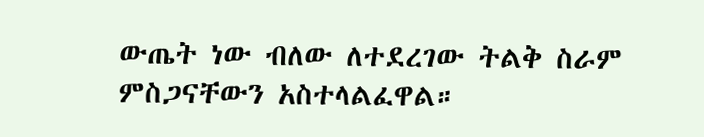ውጤት ነው ብለው ለተደረገው ትልቅ ስራም ምስጋናቸውን አስተላልፈዋል።